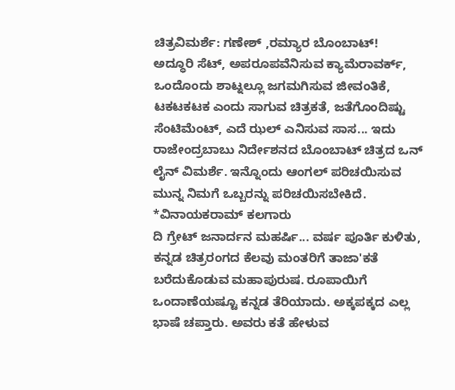ಚಿತ್ರವಿಮರ್ಶೆ: ಗಣೇಶ್ ,ರಮ್ಯಾರ ಬೊಂಬಾಟ್!
ಅದ್ಧೂರಿ ಸೆಟ್, ಅಪರೂಪವೆನಿಸುವ ಕ್ಯಾಮೆರಾವರ್ಕ್, ಒಂದೊಂದು ಶಾಟ್ನಲ್ಲೂ ಜಗಮಗಿಸುವ ಜೀವಂತಿಕೆ, ಟಕಟಕಟಕ ಎಂದು ಸಾಗುವ ಚಿತ್ರಕತೆ, ಜತೆಗೊಂದಿಷ್ಟು ಸೆಂಟಿಮೆಂಟ್, ಎದೆ ಝಲ್ ಎನಿಸುವ ಸಾಸ... ಇದು ರಾಜೇಂದ್ರಬಾಬು ನಿರ್ದೇಶನದ ಬೊಂಬಾಟ್ ಚಿತ್ರದ ಒನ್ ಲೈನ್ ವಿಮರ್ಶೆ. ಇನ್ನೊಂದು ಆಂಗಲ್ ಪರಿಚಯಿಸುವ ಮುನ್ನ ನಿಮಗೆ ಒಬ್ಬರನ್ನು ಪರಿಚಯಿಸಬೇಕಿದೆ.
*ವಿನಾಯಕರಾಮ್ ಕಲಗಾರು
ದಿ ಗ್ರೇಟ್ ಜನಾರ್ದನ ಮಹರ್ಷಿ... ವರ್ಷ ಪೂರ್ತಿ ಕುಳಿತು, ಕನ್ನಡ ಚಿತ್ರರಂಗದ ಕೆಲವು ಮಂತರಿಗೆ ತಾಜಾ'ಕತೆ ಬರೆದುಕೊಡುವ ಮಹಾಪುರುಷ. ರೂಪಾಯಿಗೆ ಒಂದಾಣೆಯಷ್ಟೂ ಕನ್ನಡ ತೆರಿಯಾದು. ಅಕ್ಕಪಕ್ಕದ ಎಲ್ಲ ಭಾಷೆ ಚಪ್ತಾರು. ಅವರು ಕತೆ ಹೇಳುವ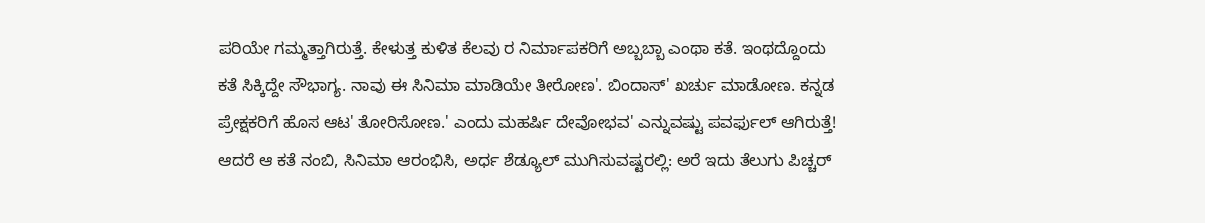ಪರಿಯೇ ಗಮ್ಮತ್ತಾಗಿರುತ್ತೆ. ಕೇಳುತ್ತ ಕುಳಿತ ಕೆಲವು ರ ನಿರ್ಮಾಪಕರಿಗೆ ಅಬ್ಬಬ್ಬಾ ಎಂಥಾ ಕತೆ. ಇಂಥದ್ದೊಂದು ಕತೆ ಸಿಕ್ಕಿದ್ದೇ ಸೌಭಾಗ್ಯ. ನಾವು ಈ ಸಿನಿಮಾ ಮಾಡಿಯೇ ತೀರೋಣ'. ಬಿಂದಾಸ್' ಖರ್ಚು ಮಾಡೋಣ. ಕನ್ನಡ ಪ್ರೇಕ್ಷಕರಿಗೆ ಹೊಸ ಆಟ' ತೋರಿಸೋಣ.' ಎಂದು ಮಹರ್ಷಿ ದೇವೋಭವ' ಎನ್ನುವಷ್ಟು ಪವರ್ಫುಲ್ ಆಗಿರುತ್ತೆ!
ಆದರೆ ಆ ಕತೆ ನಂಬಿ, ಸಿನಿಮಾ ಆರಂಭಿಸಿ, ಅರ್ಧ ಶೆಡ್ಯೂಲ್ ಮುಗಿಸುವಷ್ಟರಲ್ಲಿ: ಅರೆ ಇದು ತೆಲುಗು ಪಿಚ್ಚರ್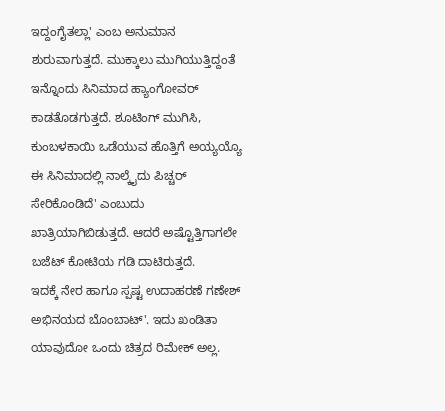ಇದ್ದಂಗೈತಲ್ಲಾ' ಎಂಬ ಅನುಮಾನ ಶುರುವಾಗುತ್ತದೆ. ಮುಕ್ಕಾಲು ಮುಗಿಯುತ್ತಿದ್ದಂತೆ ಇನ್ನೊಂದು ಸಿನಿಮಾದ ಹ್ಯಾಂಗೋವರ್ ಕಾಡತೊಡಗುತ್ತದೆ. ಶೂಟಿಂಗ್ ಮುಗಿಸಿ, ಕುಂಬಳಕಾಯಿ ಒಡೆಯುವ ಹೊತ್ತಿಗೆ ಅಯ್ಯಯ್ಯೊ ಈ ಸಿನಿಮಾದಲ್ಲಿ ನಾಲ್ಕೈದು ಪಿಚ್ಚರ್ ಸೇರಿಕೊಂಡಿದೆ' ಎಂಬುದು ಖಾತ್ರಿಯಾಗಿಬಿಡುತ್ತದೆ. ಆದರೆ ಅಷ್ಟೊತ್ತಿಗಾಗಲೇ ಬಜೆಟ್ ಕೋಟಿಯ ಗಡಿ ದಾಟಿರುತ್ತದೆ.
ಇದಕ್ಕೆ ನೇರ ಹಾಗೂ ಸ್ಪಷ್ಟ ಉದಾಹರಣೆ ಗಣೇಶ್ ಅಭಿನಯದ ಬೊಂಬಾಟ್'. ಇದು ಖಂಡಿತಾ ಯಾವುದೋ ಒಂದು ಚಿತ್ರದ ರಿಮೇಕ್ ಅಲ್ಲ.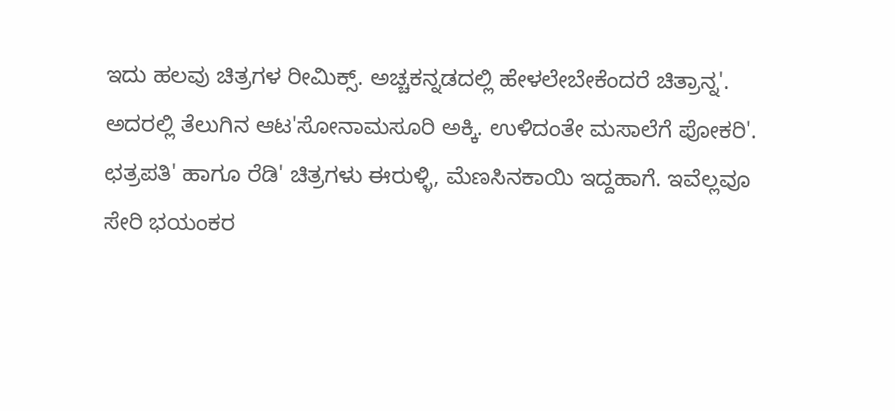ಇದು ಹಲವು ಚಿತ್ರಗಳ ರೀಮಿಕ್ಸ್. ಅಚ್ಚಕನ್ನಡದಲ್ಲಿ ಹೇಳಲೇಬೇಕೆಂದರೆ ಚಿತ್ರಾನ್ನ'. ಅದರಲ್ಲಿ ತೆಲುಗಿನ ಆಟ'ಸೋನಾಮಸೂರಿ ಅಕ್ಕಿ. ಉಳಿದಂತೇ ಮಸಾಲೆಗೆ ಪೋಕರಿ'. ಛತ್ರಪತಿ' ಹಾಗೂ ರೆಡಿ' ಚಿತ್ರಗಳು ಈರುಳ್ಳಿ, ಮೆಣಸಿನಕಾಯಿ ಇದ್ದಹಾಗೆ. ಇವೆಲ್ಲವೂ ಸೇರಿ ಭಯಂಕರ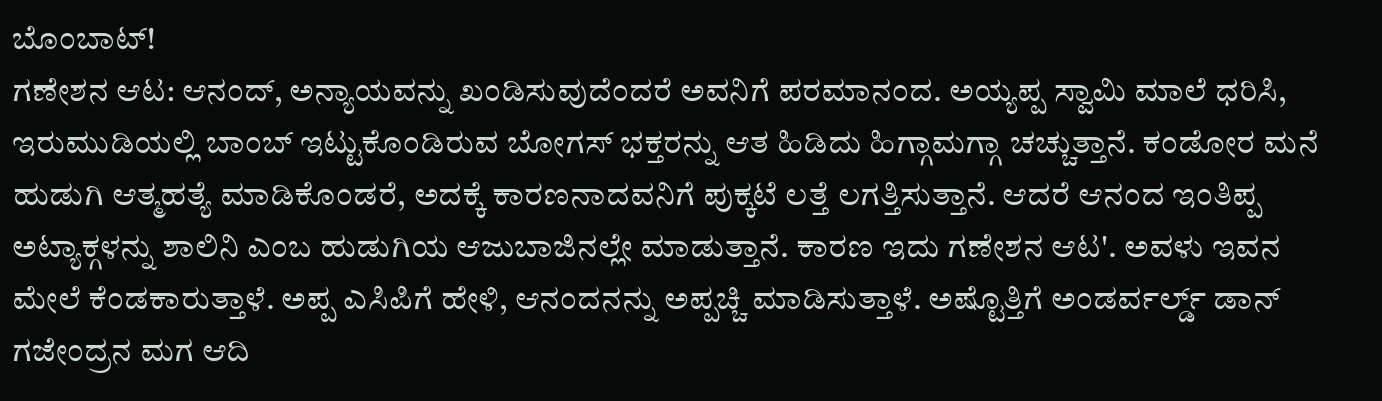ಬೊಂಬಾಟ್!
ಗಣೇಶನ ಆಟ: ಆನಂದ್, ಅನ್ಯಾಯವನ್ನು ಖಂಡಿಸುವುದೆಂದರೆ ಅವನಿಗೆ ಪರಮಾನಂದ. ಅಯ್ಯಪ್ಪ ಸ್ವಾಮಿ ಮಾಲೆ ಧರಿಸಿ, ಇರುಮುಡಿಯಲ್ಲಿ ಬಾಂಬ್ ಇಟ್ಟುಕೊಂಡಿರುವ ಬೋಗಸ್ ಭಕ್ತರನ್ನು ಆತ ಹಿಡಿದು ಹಿಗ್ಗಾಮಗ್ಗಾ ಚಚ್ಚುತ್ತಾನೆ. ಕಂಡೋರ ಮನೆ ಹುಡುಗಿ ಆತ್ಮಹತ್ಯೆ ಮಾಡಿಕೊಂಡರೆ, ಅದಕ್ಕೆ ಕಾರಣನಾದವನಿಗೆ ಪುಕ್ಕಟೆ ಲತ್ತೆ ಲಗತ್ತಿಸುತ್ತಾನೆ. ಆದರೆ ಆನಂದ ಇಂತಿಪ್ಪ ಅಟ್ಯಾಕ್ಗಳನ್ನು ಶಾಲಿನಿ ಎಂಬ ಹುಡುಗಿಯ ಆಜುಬಾಜಿನಲ್ಲೇ ಮಾಡುತ್ತಾನೆ. ಕಾರಣ ಇದು ಗಣೇಶನ ಆಟ'. ಅವಳು ಇವನ ಮೇಲೆ ಕೆಂಡಕಾರುತ್ತಾಳೆ. ಅಪ್ಪ ಎಸಿಪಿಗೆ ಹೇಳಿ, ಆನಂದನನ್ನು ಅಪ್ಪಚ್ಚಿ ಮಾಡಿಸುತ್ತಾಳೆ. ಅಷ್ಟೊತ್ತಿಗೆ ಅಂಡರ್ವರ್ಲ್ಡ್ ಡಾನ್ ಗಜೇಂದ್ರನ ಮಗ ಆದಿ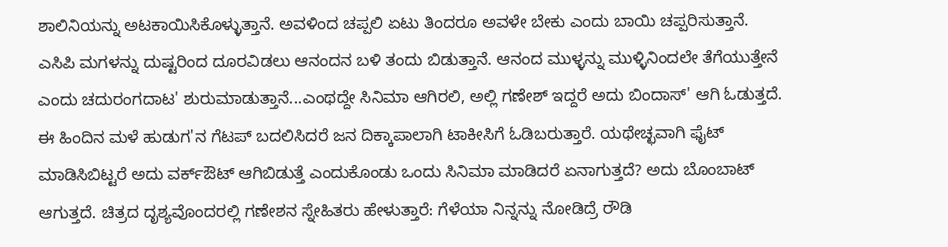ಶಾಲಿನಿಯನ್ನು ಅಟಕಾಯಿಸಿಕೊಳ್ಳುತ್ತಾನೆ. ಅವಳಿಂದ ಚಪ್ಪಲಿ ಏಟು ತಿಂದರೂ ಅವಳೇ ಬೇಕು ಎಂದು ಬಾಯಿ ಚಪ್ಪರಿಸುತ್ತಾನೆ.
ಎಸಿಪಿ ಮಗಳನ್ನು ದುಷ್ಟರಿಂದ ದೂರವಿಡಲು ಆನಂದನ ಬಳಿ ತಂದು ಬಿಡುತ್ತಾನೆ. ಆನಂದ ಮುಳ್ಳನ್ನು ಮುಳ್ಳಿನಿಂದಲೇ ತೆಗೆಯುತ್ತೇನೆ ಎಂದು ಚದುರಂಗದಾಟ' ಶುರುಮಾಡುತ್ತಾನೆ...ಎಂಥದ್ದೇ ಸಿನಿಮಾ ಆಗಿರಲಿ, ಅಲ್ಲಿ ಗಣೇಶ್ ಇದ್ದರೆ ಅದು ಬಿಂದಾಸ್' ಆಗಿ ಓಡುತ್ತದೆ. ಈ ಹಿಂದಿನ ಮಳೆ ಹುಡುಗ'ನ ಗೆಟಪ್ ಬದಲಿಸಿದರೆ ಜನ ದಿಕ್ಕಾಪಾಲಾಗಿ ಟಾಕೀಸಿಗೆ ಓಡಿಬರುತ್ತಾರೆ. ಯಥೇಚ್ಛವಾಗಿ ಫೈಟ್ ಮಾಡಿಸಿಬಿಟ್ಟರೆ ಅದು ವರ್ಕ್ಔಟ್ ಆಗಿಬಿಡುತ್ತೆ ಎಂದುಕೊಂಡು ಒಂದು ಸಿನಿಮಾ ಮಾಡಿದರೆ ಏನಾಗುತ್ತದೆ? ಅದು ಬೊಂಬಾಟ್ ಆಗುತ್ತದೆ. ಚಿತ್ರದ ದೃಶ್ಯವೊಂದರಲ್ಲಿ ಗಣೇಶನ ಸ್ನೇಹಿತರು ಹೇಳುತ್ತಾರೆ: ಗೆಳೆಯಾ ನಿನ್ನನ್ನು ನೋಡಿದ್ರೆ ರೌಡಿ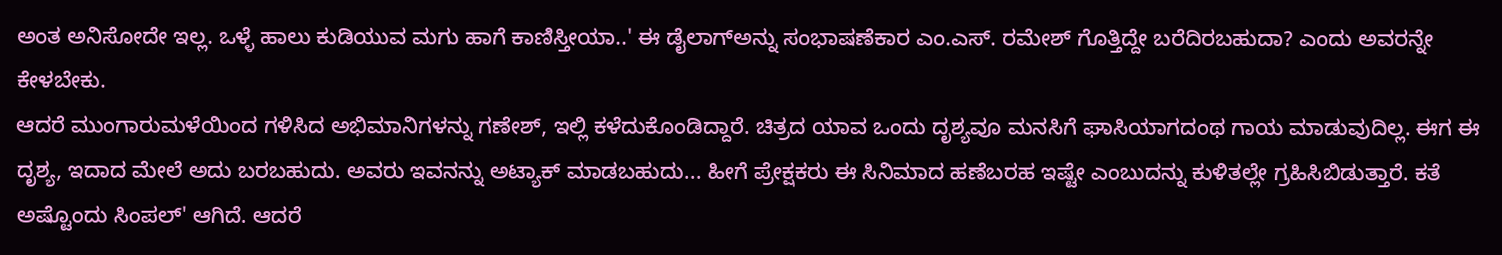ಅಂತ ಅನಿಸೋದೇ ಇಲ್ಲ. ಒಳ್ಳೆ ಹಾಲು ಕುಡಿಯುವ ಮಗು ಹಾಗೆ ಕಾಣಿಸ್ತೀಯಾ..' ಈ ಡೈಲಾಗ್ಅನ್ನು ಸಂಭಾಷಣೆಕಾರ ಎಂ.ಎಸ್. ರಮೇಶ್ ಗೊತ್ತಿದ್ದೇ ಬರೆದಿರಬಹುದಾ? ಎಂದು ಅವರನ್ನೇ ಕೇಳಬೇಕು.
ಆದರೆ ಮುಂಗಾರುಮಳೆಯಿಂದ ಗಳಿಸಿದ ಅಭಿಮಾನಿಗಳನ್ನು ಗಣೇಶ್, ಇಲ್ಲಿ ಕಳೆದುಕೊಂಡಿದ್ದಾರೆ. ಚಿತ್ರದ ಯಾವ ಒಂದು ದೃಶ್ಯವೂ ಮನಸಿಗೆ ಘಾಸಿಯಾಗದಂಥ ಗಾಯ ಮಾಡುವುದಿಲ್ಲ. ಈಗ ಈ ದೃಶ್ಯ, ಇದಾದ ಮೇಲೆ ಅದು ಬರಬಹುದು. ಅವರು ಇವನನ್ನು ಅಟ್ಯಾಕ್ ಮಾಡಬಹುದು... ಹೀಗೆ ಪ್ರೇಕ್ಷಕರು ಈ ಸಿನಿಮಾದ ಹಣೆಬರಹ ಇಷ್ಟೇ ಎಂಬುದನ್ನು ಕುಳಿತಲ್ಲೇ ಗ್ರಹಿಸಿಬಿಡುತ್ತಾರೆ. ಕತೆ ಅಷ್ಟೊಂದು ಸಿಂಪಲ್' ಆಗಿದೆ. ಆದರೆ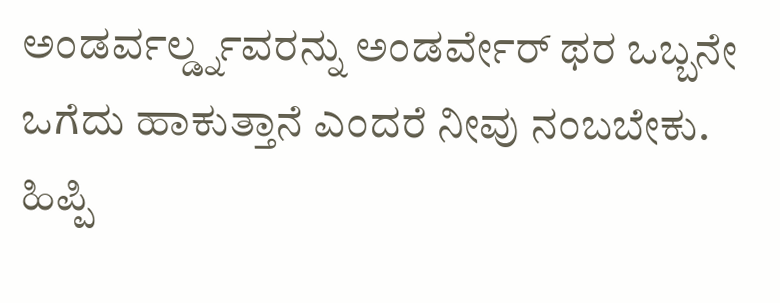ಅಂಡರ್ವರ್ಲ್ಡ್ನವರನ್ನು ಅಂಡರ್ವೇರ್ ಥರ ಒಬ್ಬನೇ ಒಗೆದು ಹಾಕುತ್ತಾನೆ ಎಂದರೆ ನೀವು ನಂಬಬೇಕು. ಹಿಪ್ಪಿ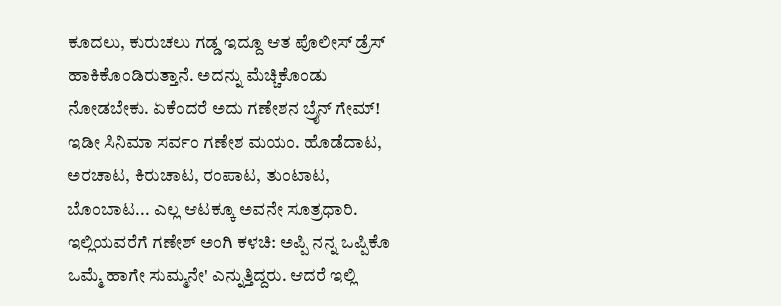ಕೂದಲು, ಕುರುಚಲು ಗಡ್ಡ ಇದ್ದೂ ಆತ ಪೊಲೀಸ್ ಡ್ರೆಸ್ ಹಾಕಿಕೊಂಡಿರುತ್ತಾನೆ. ಅದನ್ನು ಮೆಚ್ಚಿಕೊಂಡು ನೋಡಬೇಕು. ಏಕೆಂದರೆ ಅದು ಗಣೇಶನ ಬ್ರೈನ್ ಗೇಮ್!
ಇಡೀ ಸಿನಿಮಾ ಸರ್ವಂ ಗಣೇಶ ಮಯಂ. ಹೊಡೆದಾಟ, ಅರಚಾಟ, ಕಿರುಚಾಟ, ರಂಪಾಟ, ತುಂಟಾಟ, ಬೊಂಬಾಟ... ಎಲ್ಲ ಆಟಕ್ಕೂ ಅವನೇ ಸೂತ್ರಧಾರಿ. ಇಲ್ಲಿಯವರೆಗೆ ಗಣೇಶ್ ಅಂಗಿ ಕಳಚಿ: ಅಪ್ಪಿ ನನ್ನ ಒಪ್ಪಿಕೊ ಒಮ್ಮೆ ಹಾಗೇ ಸುಮ್ಮನೇ' ಎನ್ನುತ್ತಿದ್ದರು. ಆದರೆ ಇಲ್ಲಿ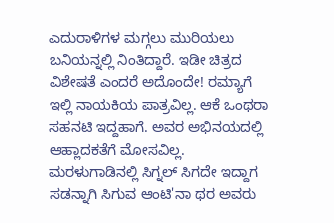ಎದುರಾಳಿಗಳ ಮಗ್ಗಲು ಮುರಿಯಲು ಬನಿಯನ್ನಲ್ಲಿ ನಿಂತಿದ್ದಾರೆ. ಇಡೀ ಚಿತ್ರದ ವಿಶೇಷತೆ ಎಂದರೆ ಅದೊಂದೇ! ರಮ್ಯಾಗೆ ಇಲ್ಲಿ ನಾಯಕಿಯ ಪಾತ್ರವಿಲ್ಲ. ಆಕೆ ಒಂಥರಾ ಸಹನಟಿ ಇದ್ದಹಾಗೆ. ಅವರ ಅಭಿನಯದಲ್ಲಿ ಆಹ್ಲಾದಕತೆಗೆ ಮೋಸವಿಲ್ಲ. ಮರಳುಗಾಡಿನಲ್ಲಿ ಸಿಗ್ನಲ್ ಸಿಗದೇ ಇದ್ದಾಗ ಸಡನ್ನಾಗಿ ಸಿಗುವ ಆಂಟಿ'ನಾ ಥರ ಅವರು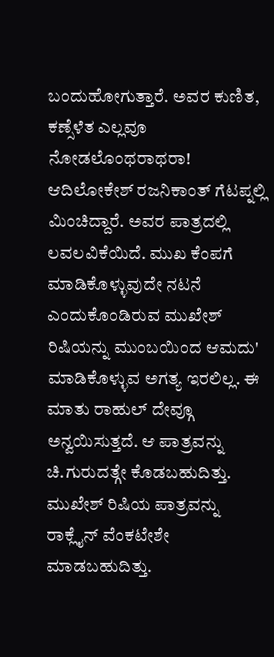ಬಂದುಹೋಗುತ್ತಾರೆ. ಅವರ ಕುಣಿತ, ಕಣ್ಸೆಳೆತ ಎಲ್ಲವೂ ನೋಡಲೊಂಥರಾಥರಾ!
ಆದಿಲೋಕೇಶ್ ರಜನಿಕಾಂತ್ ಗೆಟಪ್ನಲ್ಲಿ ಮಿಂಚಿದ್ದಾರೆ. ಅವರ ಪಾತ್ರದಲ್ಲಿ ಲವಲವಿಕೆಯಿದೆ. ಮುಖ ಕೆಂಪಗೆ ಮಾಡಿಕೊಳ್ಳುವುದೇ ನಟನೆ ಎಂದುಕೊಂಡಿರುವ ಮುಖೇಶ್ ರಿಷಿಯನ್ನು ಮುಂಬಯಿಂದ ಆಮದು' ಮಾಡಿಕೊಳ್ಳುವ ಅಗತ್ಯ ಇರಲಿಲ್ಲ. ಈ ಮಾತು ರಾಹುಲ್ ದೇವ್ಗೂ ಅನ್ವಯಿಸುತ್ತದೆ. ಆ ಪಾತ್ರವನ್ನು ಚಿ.ಗುರುದತ್ಗೇ ಕೊಡಬಹುದಿತ್ತು. ಮುಖೇಶ್ ರಿಷಿಯ ಪಾತ್ರವನ್ನು ರಾಕ್ಲೈನ್ ವೆಂಕಟೇಶೇ ಮಾಡಬಹುದಿತ್ತು.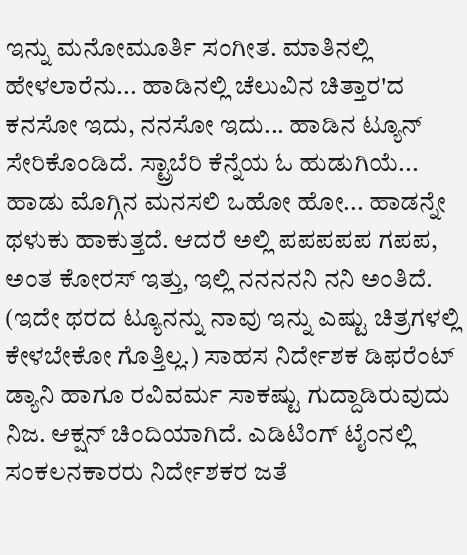ಇನ್ನು ಮನೋಮೂರ್ತಿ ಸಂಗೀತ. ಮಾತಿನಲ್ಲಿ ಹೇಳಲಾರೆನು... ಹಾಡಿನಲ್ಲಿ ಚೆಲುವಿನ ಚಿತ್ತಾರ'ದ ಕನಸೋ ಇದು, ನನಸೋ ಇದು... ಹಾಡಿನ ಟ್ಯೂನ್ ಸೇರಿಕೊಂಡಿದೆ. ಸ್ಟ್ರಾಬೆರಿ ಕೆನ್ನೆಯ ಓ ಹುಡುಗಿಯೆ... ಹಾಡು ಮೊಗ್ಗಿನ ಮನಸಲಿ ಒಹೋ ಹೋ... ಹಾಡನ್ನೇ ಥಳುಕು ಹಾಕುತ್ತದೆ. ಆದರೆ ಅಲ್ಲಿ ಪಪಪಪಪ ಗಪಪ, ಅಂತ ಕೋರಸ್ ಇತ್ತು, ಇಲ್ಲಿ ನನನನನಿ ನನಿ ಅಂತಿದೆ. (ಇದೇ ಥರದ ಟ್ಯೂನನ್ನು ನಾವು ಇನ್ನು ಎಷ್ಟು ಚಿತ್ರಗಳಲ್ಲಿ ಕೇಳಬೇಕೋ ಗೊತ್ತಿಲ್ಲ.) ಸಾಹಸ ನಿರ್ದೇಶಕ ಡಿಫರೆಂಟ್ ಡ್ಯಾನಿ ಹಾಗೂ ರವಿವರ್ಮ ಸಾಕಷ್ಟು ಗುದ್ದಾಡಿರುವುದು ನಿಜ. ಆಕ್ಷನ್ ಚಿಂದಿಯಾಗಿದೆ. ಎಡಿಟಿಂಗ್ ಟೈಂನಲ್ಲಿ ಸಂಕಲನಕಾರರು ನಿರ್ದೇಶಕರ ಜತೆ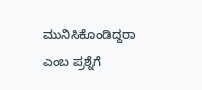ಮುನಿಸಿಕೊಂಡಿದ್ದರಾ ಎಂಬ ಪ್ರಶ್ನೆಗೆ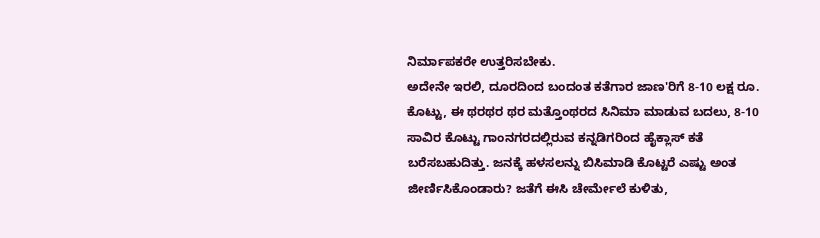ನಿರ್ಮಾಪಕರೇ ಉತ್ತರಿಸಬೇಕು.
ಅದೇನೇ ಇರಲಿ, ದೂರದಿಂದ ಬಂದಂತ ಕತೆಗಾರ ಜಾಣ'ರಿಗೆ 8-10 ಲಕ್ಷ ರೂ. ಕೊಟ್ಟು, ಈ ಥರಥರ ಥರ ಮತ್ತೊಂಥರದ ಸಿನಿಮಾ ಮಾಡುವ ಬದಲು, 8-10 ಸಾವಿರ ಕೊಟ್ಟು ಗಾಂನಗರದಲ್ಲಿರುವ ಕನ್ನಡಿಗರಿಂದ ಹೈಕ್ಲಾಸ್ ಕತೆ ಬರೆಸಬಹುದಿತ್ತು. ಜನಕ್ಕೆ ಹಳಸಲನ್ನು ಬಿಸಿಮಾಡಿ ಕೊಟ್ಟರೆ ಎಷ್ಟು ಅಂತ ಜೀರ್ಣಿಸಿಕೊಂಡಾರು? ಜತೆಗೆ ಈಸಿ ಚೇರ್ಮೇಲೆ ಕುಳಿತು,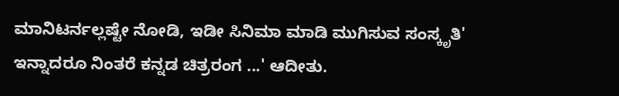ಮಾನಿಟರ್ನಲ್ಲಷ್ಟೇ ನೋಡಿ, ಇಡೀ ಸಿನಿಮಾ ಮಾಡಿ ಮುಗಿಸುವ ಸಂಸ್ಕೃತಿ' ಇನ್ನಾದರೂ ನಿಂತರೆ ಕನ್ನಡ ಚಿತ್ರರಂಗ ...' ಆದೀತು.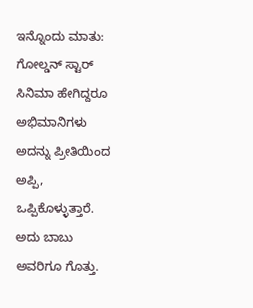ಇನ್ನೊಂದು ಮಾತು: ಗೋಲ್ಡನ್ ಸ್ಟಾರ್ ಸಿನಿಮಾ ಹೇಗಿದ್ದರೂ ಅಭಿಮಾನಿಗಳು ಅದನ್ನು ಪ್ರೀತಿಯಿಂದ ಅಪ್ಪಿ, ಒಪ್ಪಿಕೊಳ್ಳುತ್ತಾರೆ. ಅದು ಬಾಬು ಅವರಿಗೂ ಗೊತ್ತು.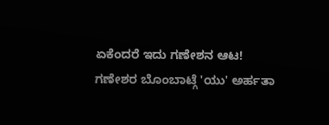ಏಕೆಂದರೆ ಇದು ಗಣೇಶನ ಆಟ!
ಗಣೇಶರ ಬೊಂಬಾಟ್ಗೆ 'ಯು' ಅರ್ಹತಾ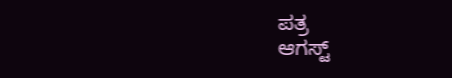ಪತ್ರ
ಆಗಸ್ಟ್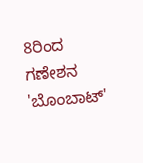8ರಿಂದ ಗಣೇಶನ 'ಬೊಂಬಾಟ್'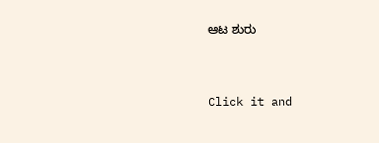ಆಟ ಶುರು


Click it and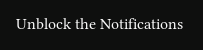Unblock the Notifications